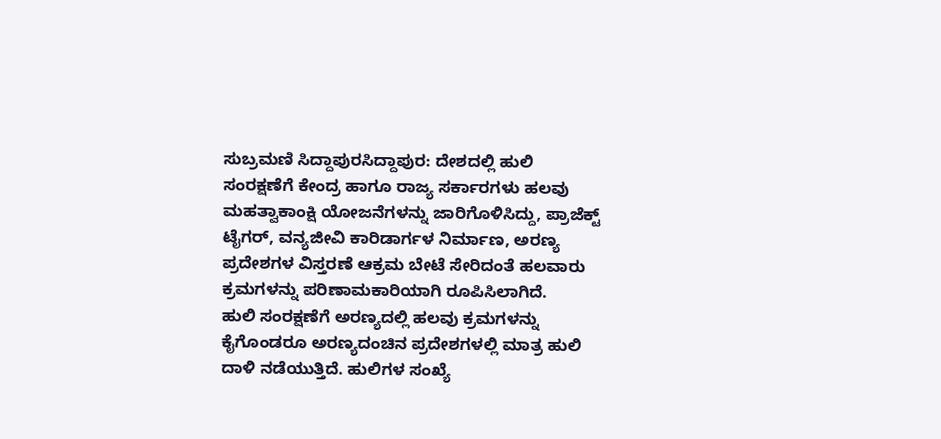ಸುಬ್ರಮಣಿ ಸಿದ್ದಾಪುರಸಿದ್ದಾಪುರ: ದೇಶದಲ್ಲಿ ಹುಲಿ ಸಂರಕ್ಷಣೆಗೆ ಕೇಂದ್ರ ಹಾಗೂ ರಾಜ್ಯ ಸರ್ಕಾರಗಳು ಹಲವು ಮಹತ್ವಾಕಾಂಕ್ಷಿ ಯೋಜನೆಗಳನ್ನು ಜಾರಿಗೊಳಿಸಿದ್ದು, ಪ್ರಾಜೆಕ್ಟ್ ಟೈಗರ್, ವನ್ಯಜೀವಿ ಕಾರಿಡಾರ್ಗಳ ನಿರ್ಮಾಣ, ಅರಣ್ಯ ಪ್ರದೇಶಗಳ ವಿಸ್ತರಣೆ ಆಕ್ರಮ ಬೇಟೆ ಸೇರಿದಂತೆ ಹಲವಾರು ಕ್ರಮಗಳನ್ನು ಪರಿಣಾಮಕಾರಿಯಾಗಿ ರೂಪಿಸಿಲಾಗಿದೆ.
ಹುಲಿ ಸಂರಕ್ಷಣೆಗೆ ಅರಣ್ಯದಲ್ಲಿ ಹಲವು ಕ್ರಮಗಳನ್ನು ಕೈಗೊಂಡರೂ ಅರಣ್ಯದಂಚಿನ ಪ್ರದೇಶಗಳಲ್ಲಿ ಮಾತ್ರ ಹುಲಿ ದಾಳಿ ನಡೆಯುತ್ತಿದೆ. ಹುಲಿಗಳ ಸಂಖ್ಯೆ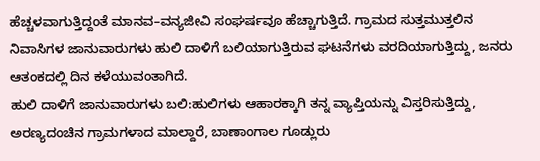ಹೆಚ್ಚಳವಾಗುತ್ತಿದ್ದಂತೆ ಮಾನವ–ವನ್ಯಜೀವಿ ಸಂಘರ್ಷವೂ ಹೆಚ್ಚಾಗುತ್ತಿದೆ. ಗ್ರಾಮದ ಸುತ್ತಮುತ್ತಲಿನ ನಿವಾಸಿಗಳ ಜಾನುವಾರುಗಳು ಹುಲಿ ದಾಳಿಗೆ ಬಲಿಯಾಗುತ್ತಿರುವ ಘಟನೆಗಳು ವರದಿಯಾಗುತ್ತಿದ್ದು, ಜನರು ಆತಂಕದಲ್ಲಿ ದಿನ ಕಳೆಯುವಂತಾಗಿದೆ.
ಹುಲಿ ದಾಳಿಗೆ ಜಾನುವಾರುಗಳು ಬಲಿ:ಹುಲಿಗಳು ಆಹಾರಕ್ಕಾಗಿ ತನ್ನ ವ್ಯಾಪ್ತಿಯನ್ನು ವಿಸ್ತರಿಸುತ್ತಿದ್ದು, ಅರಣ್ಯದಂಚಿನ ಗ್ರಾಮಗಳಾದ ಮಾಲ್ದಾರೆ, ಬಾಣಾಂಗಾಲ ಗೂಡ್ಲುರು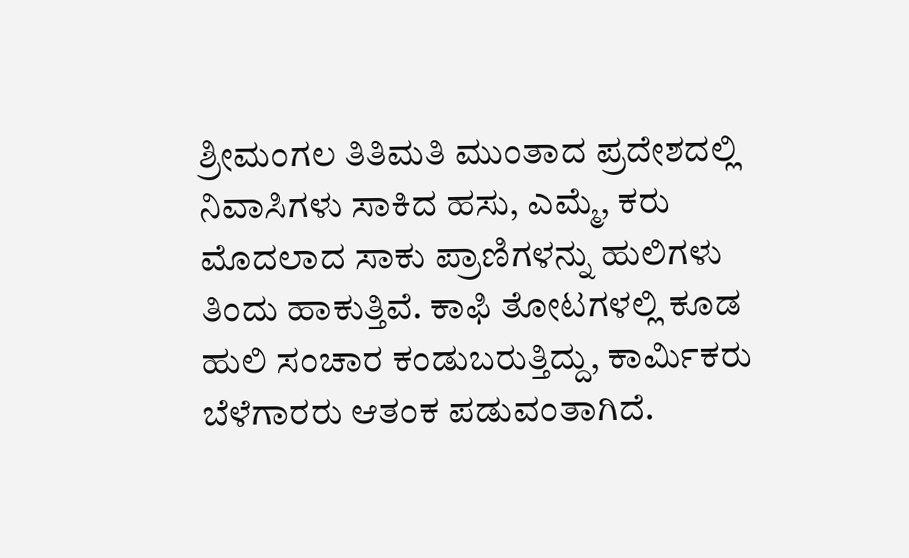ಶ್ರೀಮಂಗಲ ತಿತಿಮತಿ ಮುಂತಾದ ಪ್ರದೇಶದಲ್ಲಿ ನಿವಾಸಿಗಳು ಸಾಕಿದ ಹಸು, ಎಮ್ಮೆ, ಕರು ಮೊದಲಾದ ಸಾಕು ಪ್ರಾಣಿಗಳನ್ನು ಹುಲಿಗಳು ತಿಂದು ಹಾಕುತ್ತಿವೆ. ಕಾಫಿ ತೋಟಗಳಲ್ಲಿ ಕೂಡ ಹುಲಿ ಸಂಚಾರ ಕಂಡುಬರುತ್ತಿದ್ದು, ಕಾರ್ಮಿಕರು ಬೆಳೆಗಾರರು ಆತಂಕ ಪಡುವಂತಾಗಿದೆ.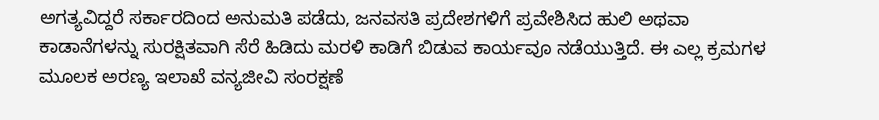ಅಗತ್ಯವಿದ್ದರೆ ಸರ್ಕಾರದಿಂದ ಅನುಮತಿ ಪಡೆದು, ಜನವಸತಿ ಪ್ರದೇಶಗಳಿಗೆ ಪ್ರವೇಶಿಸಿದ ಹುಲಿ ಅಥವಾ ಕಾಡಾನೆಗಳನ್ನು ಸುರಕ್ಷಿತವಾಗಿ ಸೆರೆ ಹಿಡಿದು ಮರಳಿ ಕಾಡಿಗೆ ಬಿಡುವ ಕಾರ್ಯವೂ ನಡೆಯುತ್ತಿದೆ. ಈ ಎಲ್ಲ ಕ್ರಮಗಳ ಮೂಲಕ ಅರಣ್ಯ ಇಲಾಖೆ ವನ್ಯಜೀವಿ ಸಂರಕ್ಷಣೆ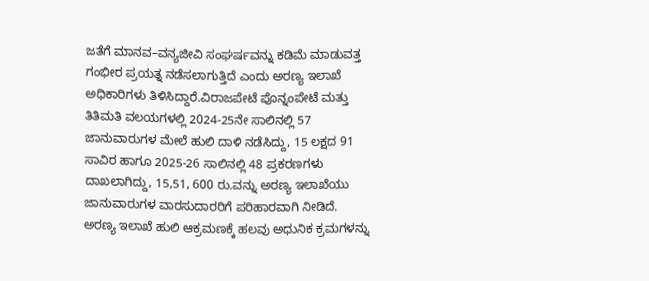ಜತೆಗೆ ಮಾನವ–ವನ್ಯಜೀವಿ ಸಂಘರ್ಷವನ್ನು ಕಡಿಮೆ ಮಾಡುವತ್ತ ಗಂಭೀರ ಪ್ರಯತ್ನ ನಡೆಸಲಾಗುತ್ತಿದೆ ಎಂದು ಅರಣ್ಯ ಇಲಾಖೆ ಅಧಿಕಾರಿಗಳು ತಿಳಿಸಿದ್ದಾರೆ.ವಿರಾಜಪೇಟೆ ಪೊನ್ನಂಪೇಟೆ ಮತ್ತು ತಿತಿಮತಿ ವಲಯಗಳಲ್ಲಿ 2024-25ನೇ ಸಾಲಿನಲ್ಲಿ 57 ಜಾನುವಾರುಗಳ ಮೇಲೆ ಹುಲಿ ದಾಳಿ ನಡೆಸಿದ್ದು, 15 ಲಕ್ಷದ 91 ಸಾವಿರ ಹಾಗೂ 2025-26 ಸಾಲಿನಲ್ಲಿ 48 ಪ್ರಕರಣಗಳು ದಾಖಲಾಗಿದ್ದು, 15,51, 600 ರು.ವನ್ನು ಅರಣ್ಯ ಇಲಾಖೆಯು ಜಾನುವಾರುಗಳ ವಾರಸುದಾರರಿಗೆ ಪರಿಹಾರವಾಗಿ ನೀಡಿದೆ.
ಅರಣ್ಯ ಇಲಾಖೆ ಹುಲಿ ಆಕ್ರಮಣಕ್ಕೆ ಹಲವು ಅಧುನಿಕ ಕ್ರಮಗಳನ್ನು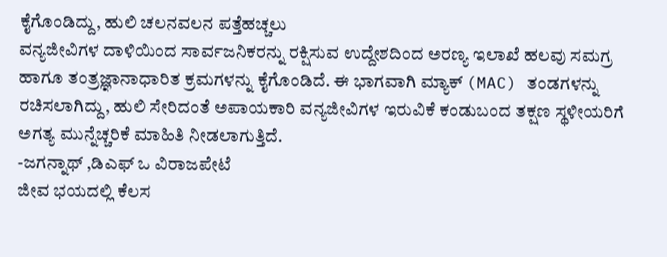ಕೈಗೊಂಡಿದ್ದು, ಹುಲಿ ಚಲನವಲನ ಪತ್ತೆಹಚ್ಚಲು
ವನ್ಯಜೀವಿಗಳ ದಾಳಿಯಿಂದ ಸಾರ್ವಜನಿಕರನ್ನು ರಕ್ಷಿಸುವ ಉದ್ದೇಶದಿಂದ ಅರಣ್ಯ ಇಲಾಖೆ ಹಲವು ಸಮಗ್ರ ಹಾಗೂ ತಂತ್ರಜ್ಞಾನಾಧಾರಿತ ಕ್ರಮಗಳನ್ನು ಕೈಗೊಂಡಿದೆ. ಈ ಭಾಗವಾಗಿ ಮ್ಯಾಕ್ (MAC) ತಂಡಗಳನ್ನು ರಚಿಸಲಾಗಿದ್ದು, ಹುಲಿ ಸೇರಿದಂತೆ ಅಪಾಯಕಾರಿ ವನ್ಯಜೀವಿಗಳ ಇರುವಿಕೆ ಕಂಡುಬಂದ ತಕ್ಷಣ ಸ್ಥಳೀಯರಿಗೆ ಅಗತ್ಯ ಮುನ್ನೆಚ್ಚರಿಕೆ ಮಾಹಿತಿ ನೀಡಲಾಗುತ್ತಿದೆ.
-ಜಗನ್ನಾಥ್ ,ಡಿಎಫ್ ಒ ವಿರಾಜಪೇಟೆ
ಜೀವ ಭಯದಲ್ಲಿ ಕೆಲಸ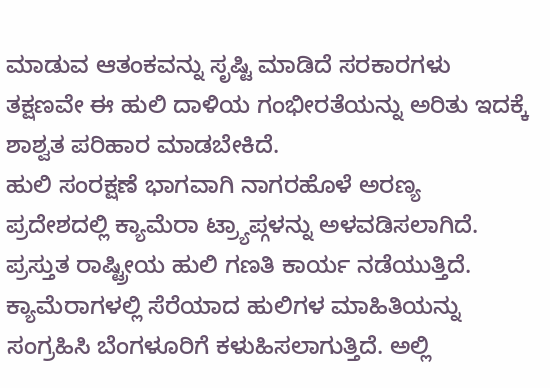ಮಾಡುವ ಆತಂಕವನ್ನು ಸೃಷ್ಟಿ ಮಾಡಿದೆ ಸರಕಾರಗಳು ತಕ್ಷಣವೇ ಈ ಹುಲಿ ದಾಳಿಯ ಗಂಭೀರತೆಯನ್ನು ಅರಿತು ಇದಕ್ಕೆ ಶಾಶ್ವತ ಪರಿಹಾರ ಮಾಡಬೇಕಿದೆ.
ಹುಲಿ ಸಂರಕ್ಷಣೆ ಭಾಗವಾಗಿ ನಾಗರಹೊಳೆ ಅರಣ್ಯ ಪ್ರದೇಶದಲ್ಲಿ ಕ್ಯಾಮೆರಾ ಟ್ರ್ಯಾಪ್ಗಳನ್ನು ಅಳವಡಿಸಲಾಗಿದೆ. ಪ್ರಸ್ತುತ ರಾಷ್ಟ್ರೀಯ ಹುಲಿ ಗಣತಿ ಕಾರ್ಯ ನಡೆಯುತ್ತಿದೆ. ಕ್ಯಾಮೆರಾಗಳಲ್ಲಿ ಸೆರೆಯಾದ ಹುಲಿಗಳ ಮಾಹಿತಿಯನ್ನು ಸಂಗ್ರಹಿಸಿ ಬೆಂಗಳೂರಿಗೆ ಕಳುಹಿಸಲಾಗುತ್ತಿದೆ. ಅಲ್ಲಿ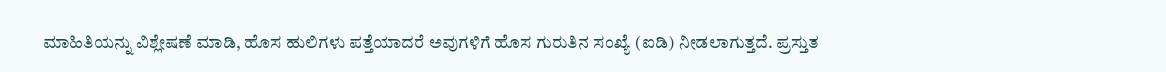ಮಾಹಿತಿಯನ್ನು ವಿಶ್ಲೇಷಣೆ ಮಾಡಿ, ಹೊಸ ಹುಲಿಗಳು ಪತ್ತೆಯಾದರೆ ಅವುಗಳಿಗೆ ಹೊಸ ಗುರುತಿನ ಸಂಖ್ಯೆ (ಐಡಿ) ನೀಡಲಾಗುತ್ತದೆ. ಪ್ರಸ್ತುತ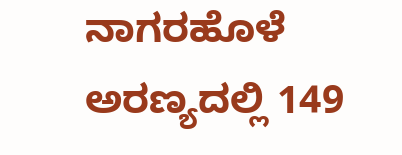ನಾಗರಹೊಳೆ ಅರಣ್ಯದಲ್ಲಿ 149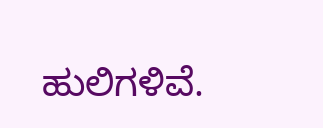ಹುಲಿಗಳಿವೆ.